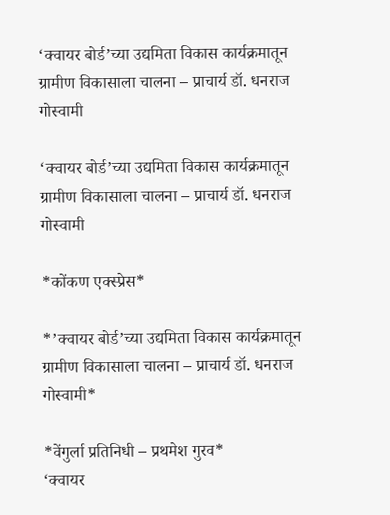‘क्वायर बोर्ड’च्या उद्यमिता विकास कार्यक्रमातून ग्रामीण विकासाला चालना – प्राचार्य डॉ. धनराज गोस्वामी

‘क्वायर बोर्ड’च्या उद्यमिता विकास कार्यक्रमातून ग्रामीण विकासाला चालना – प्राचार्य डॉ. धनराज गोस्वामी

*कोंकण एक्स्प्रेस*

*’क्वायर बोर्ड’च्या उद्यमिता विकास कार्यक्रमातून ग्रामीण विकासाला चालना – प्राचार्य डॉ. धनराज गोस्वामी*

*वेंगुर्ला प्रतिनिधी – प्रथमेश गुरव*
‘क्वायर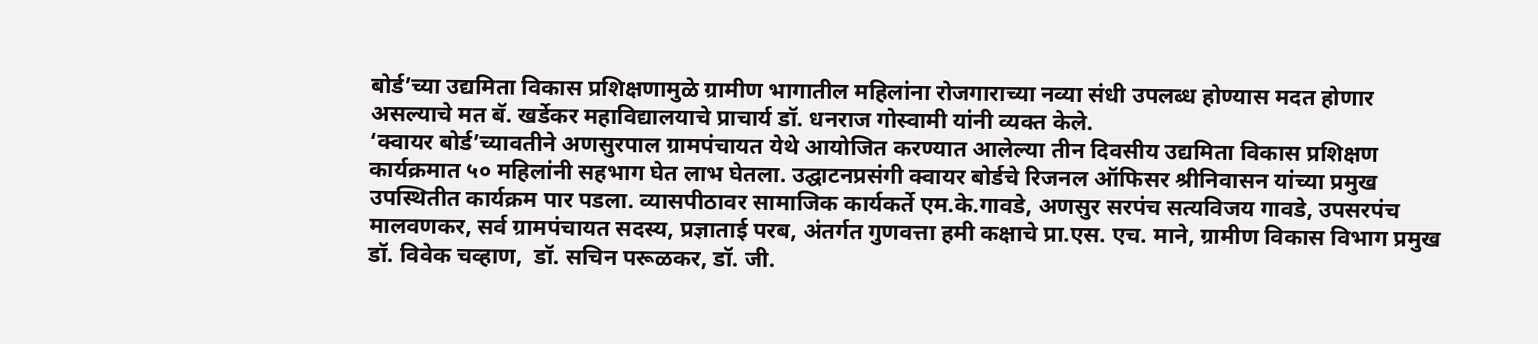बोर्ड’च्या उद्यमिता विकास प्रशिक्षणामुळे ग्रामीण भागातील महिलांना रोजगाराच्या नव्या संधी उपलब्ध होण्यास मदत होणार असल्याचे मत बॅ. खर्डेकर महाविद्यालयाचे प्राचार्य डॉ. धनराज गोस्वामी यांनी व्यक्त केले.
‘क्वायर बोर्ड’च्यावतीने अणसुरपाल ग्रामपंचायत येथे आयोजित करण्यात आलेल्या तीन दिवसीय उद्यमिता विकास प्रशिक्षण कार्यक्रमात ५० महिलांनी सहभाग घेत लाभ घेतला. उद्घाटनप्रसंगी क्वायर बोर्डचे रिजनल ऑफिसर श्रीनिवासन यांच्या प्रमुख उपस्थितीत कार्यक्रम पार पडला. व्यासपीठावर सामाजिक कार्यकर्ते एम.के.गावडे, अणसुर सरपंच सत्यविजय गावडे, उपसरपंच मालवणकर, सर्व ग्रामपंचायत सदस्य, प्रज्ञाताई परब, अंतर्गत गुणवत्ता हमी कक्षाचे प्रा.एस. एच. माने, ग्रामीण विकास विभाग प्रमुख डॉ. विवेक चव्हाण,  डॉ. सचिन परूळकर, डॉ. जी.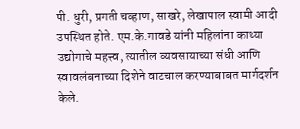पी. धुरी, प्रगती चव्हाण, साखरे, लेखापाल स्वामी आदी उपस्थित होते. एम.के.गावडे यांनी महिलांना काथ्या उद्योगाचे महत्त्व, त्यातील व्यवसायाच्या संधी आणि स्वावलंबनाच्या दिशेने वाटचाल करण्याबाबत मार्गदर्शन केले.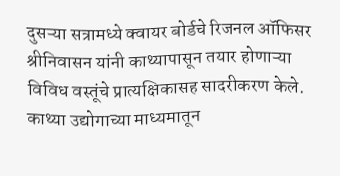दुसऱ्या सत्रामध्ये क्वायर बोर्डचे रिजनल ऑफिसर श्रीनिवासन यांनी काथ्यापासून तयार होणाऱ्या विविध वस्तूंचे प्रात्यक्षिकासह सादरीकरण केले. काथ्या उद्योगाच्या माध्यमातून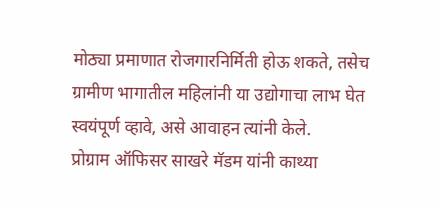मोठ्या प्रमाणात रोजगारनिर्मिती होऊ शकते, तसेच ग्रामीण भागातील महिलांनी या उद्योगाचा लाभ घेत स्वयंपूर्ण व्हावे, असे आवाहन त्यांनी केले.
प्रोग्राम ऑफिसर साखरे मॅडम यांनी काथ्या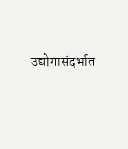उद्योगासंदर्भात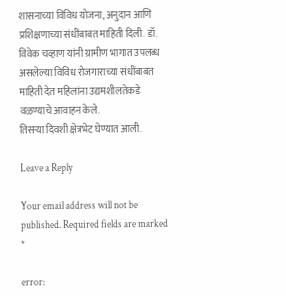शासनाच्या विविध योजना, अनुदान आणि प्रशिक्षणाच्या संधींबाबत माहिती दिली. डॉ. विवेक चव्हाण यांनी ग्रामीण भागात उपलब्ध असलेल्या विविध रोजगाराच्या संधींबाबत माहिती देत महिलांना उद्यमशीलतेकडे वळण्याचे आवाहन केले.
तिसऱ्या दिवशी क्षेत्रभेट घेण्यात आली.

Leave a Reply

Your email address will not be published. Required fields are marked *

error: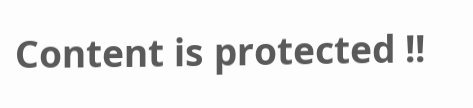Content is protected !!